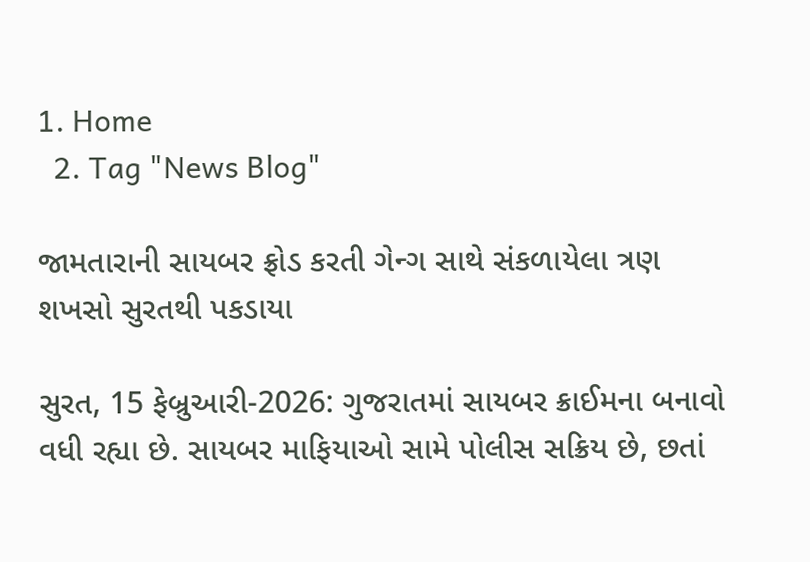1. Home
  2. Tag "News Blog"

જામતારાની સાયબર ફ્રોડ કરતી ગેન્ગ સાથે સંકળાયેલા ત્રણ શખસો સુરતથી પકડાયા

સુરત, 15 ફેબ્રુઆરી-2026: ગુજરાતમાં સાયબર ક્રાઈમના બનાવો વધી રહ્યા છે. સાયબર માફિયાઓ સામે પોલીસ સક્રિય છે, છતાં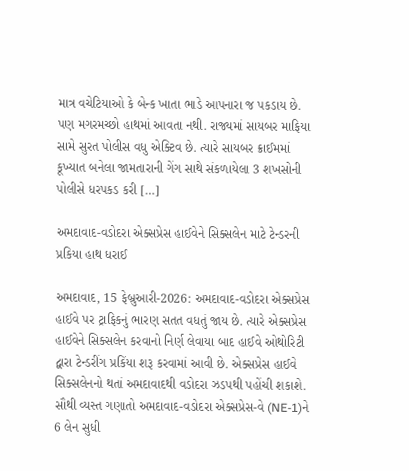માત્ર વચેટિયાઓ કે બેન્ક ખાતા ભાડે આપનારા જ પકડાય છે. પણ મગરમચ્છો હાથમાં આવતા નથી. રાજ્યમાં સાયબર માફિયા સામે સુરત પોલીસ વધુ એક્ટિવ છે. ત્યારે સાયબર ક્રાઈમમાં કૂખ્યાત બનેલા જામતારાની ગેંગ સાથે સંકળાયેલા 3 શખસોની પોલીસે ધરપકડ કરી […]

અમદાવાદ-વડોદરા એક્સપ્રેસ હાઈવેને સિક્સલેન માટે ટેન્ડરની પ્રકિયા હાથ ધરાઈ

અમદાવાદ, 15 ફેબ્રુઆરી-2026: અમદાવાદ-વડોદરા એક્સપ્રેસ હાઈવે પર ટ્રાફિકનું ભારણ સતત વધતું જાય છે. ત્યારે એક્સપ્રેસ હાઈવેને સિક્સલેન કરવાનો નિર્ણ લેવાયા બાદ હાઈવે ઓથોરિટી દ્વારા ટેન્ડરીંગ પ્રકિંયા શરૂ કરવામાં આવી છે. એક્સપ્રેસ હાઈવે સિક્સલેનનો થતાં અમદાવાદથી વડોદરા ઝડપથી પહોંચી શકાશે. સૌથી વ્યસ્ત ગણાતો અમદાવાદ-વડોદરા એક્સપ્રેસ-વે (NE-1)ને 6 લેન સુધી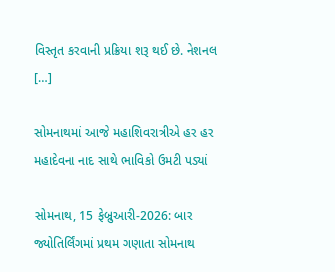વિસ્તૃત કરવાની પ્રક્રિયા શરૂ થઈ છે. નેશનલ […]

સોમનાથમાં આજે મહાશિવરાત્રીએ હર હર મહાદેવના નાદ સાથે ભાવિકો ઉમટી પડ્યાં

સોમનાથ, 15 ફેબ્રુઆરી-2026: બાર જ્યોતિર્લિંગમાં પ્રથમ ગણાતા સોમનાથ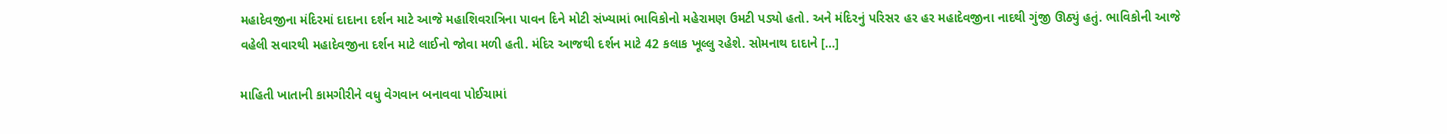મહાદેવજીના મંદિરમાં દાદાના દર્શન માટે આજે મહાશિવરાત્રિના પાવન દિને મોટી સંખ્યામાં ભાવિકોનો મહેરામણ ઉમટી પડ્યો હતો. અને મંદિરનું પરિસર હર હર મહાદેવજીના નાદથી ગુંજી ઊઠ્યું હતું. ભાવિકોની આજે વહેલી સવારથી મહાદેવજીના દર્શન માટે લાઈનો જોવા મળી હતી. મંદિર આજથી દર્શન માટે 42 કલાક ખૂલ્લુ રહેશે. સોમનાથ દાદાને […]

માહિતી ખાતાની કામગીરીને વધુ વેગવાન બનાવવા પોઈચામાં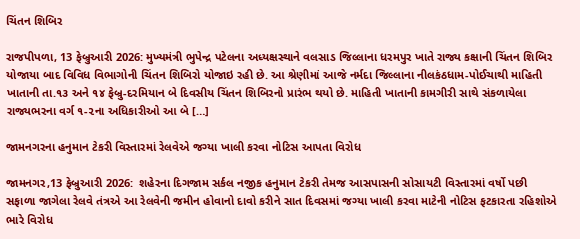ચિંતન શિબિર

રાજપીપળા, 13 ફેબ્રુઆરી 2026: મુખ્યમંત્રી ભુપેન્દ્ર પટેલના અધ્યક્ષસ્થાને વલસાડ જિલ્લાના ધરમપુર ખાતે રાજ્ય કક્ષાની ચિંતન શિબિર યોજાયા બાદ વિવિધ વિભાગોની ચિંતન શિબિરો યોજાઇ રહી છે. આ શ્રેણીમાં આજે નર્મદા જિલ્લાના નીલકંઠધામ-પોઈચાથી માહિતી ખાતાની તા.૧૩ અને ૧૪ ફેબ્રુ-દરમિયાન બે દિવસીય ચિંતન શિબિરનો પ્રારંભ થયો છે. માહિતી ખાતાની કામગીરી સાથે સંકળાયેલા રાજ્યભરના વર્ગ ૧-૨ના અધિકારીઓ આ બે […]

જામનગરના હનુમાન ટેકરી વિસ્તારમાં રેલવેએ જગ્યા ખાલી કરવા નોટિસ આપતા વિરોધ

જામનગર,13 ફેબ્રુઆરી 2026:  શહેરના દિગજામ સર્કલ નજીક હનુમાન ટેકરી તેમજ આસપાસની સોસાયટી વિસ્તારમાં વર્ષો પછી સફાળા જાગેલા રેલવે તંત્રએ આ રેલવેની જમીન હોવાનો દાવો કરીને સાત દિવસમાં જગ્યા ખાલી કરવા માટેની નોટિસ ફટકારતા રહિશોએ ભારે વિરોધ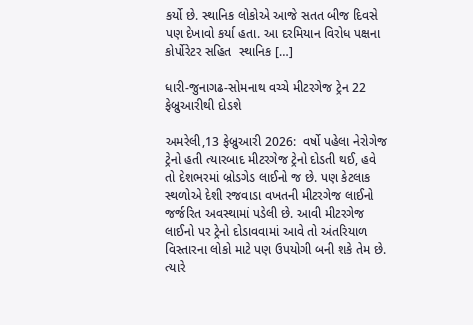કર્યો છે. સ્થાનિક લોકોએ આજે સતત બીજ દિવસે પણ દેખાવો કર્યા હતા. આ દરમિયાન વિરોધ પક્ષના કોર્પોરેટર સહિત  સ્થાનિક […]

ધારી-જુનાગઢ-સોમનાથ વચ્ચે મીટરગેજ ટ્રેન 22 ફેબ્રુઆરીથી દોડશે

અમરેલી,13 ફેબ્રુઆરી 2026:  વર્ષો પહેલા નેરોગેજ ટ્રેનો હતી ત્યારબાદ મીટરગેજ ટ્રેનો દોડતી થઈ, હવે તો દેશભરમાં બ્રોડગેડ લાઈનો જ છે. પણ કેટલાક સ્થળોએ દેશી રજવાડા વખતની મીટરગેજ લાઈનો જર્જરિત અવસ્થામાં પડેલી છે. આવી મીટરગેજ લાઈનો પર ટ્રેનો દોડાવવામાં આવે તો અંતરિયાળ વિસ્તારના લોકો માટે પણ ઉપયોગી બની શકે તેમ છે. ત્યારે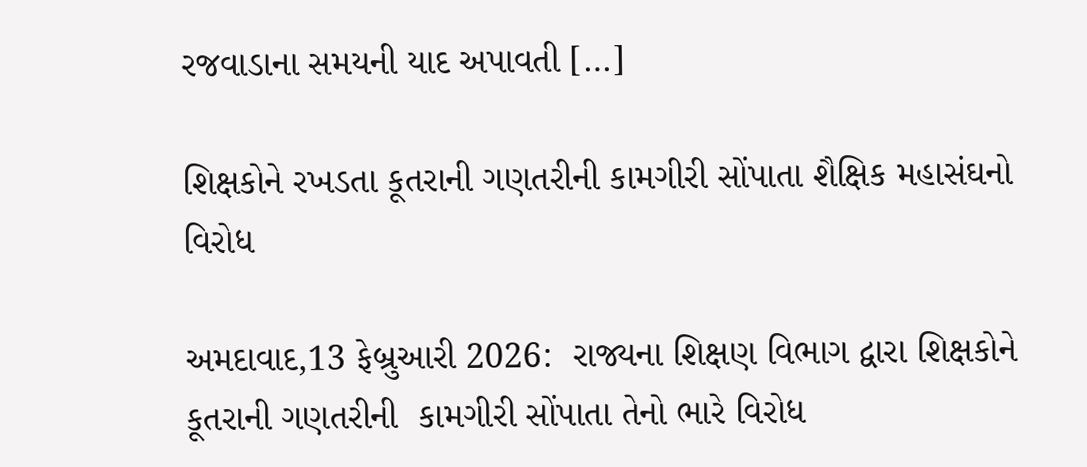રજવાડાના સમયની યાદ અપાવતી […]

શિક્ષકોને રખડતા કૂતરાની ગણતરીની કામગીરી સોંપાતા શૈક્ષિક મહાસંઘનો વિરોધ

અમદાવાદ,13 ફેબ્રુઆરી 2026:  રાજ્યના શિક્ષણ વિભાગ દ્વારા શિક્ષકોને કૂતરાની ગણતરીની  કામગીરી સોંપાતા તેનો ભારે વિરોધ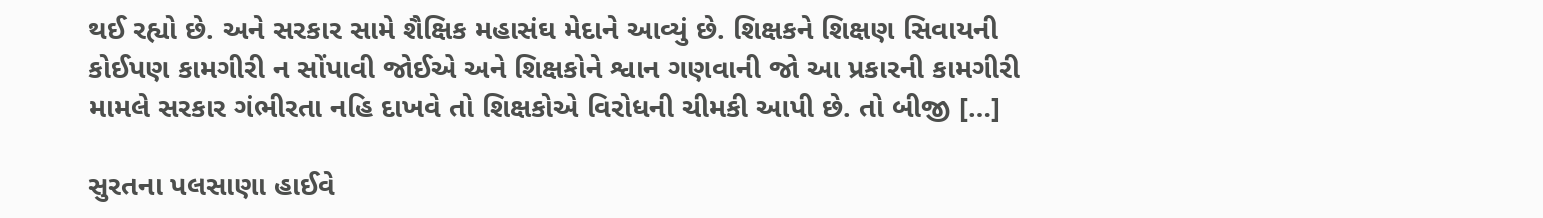થઈ રહ્યો છે. અને સરકાર સામે શૈક્ષિક મહાસંઘ મેદાને આવ્યું છે. શિક્ષકને શિક્ષણ સિવાયની કોઈપણ કામગીરી ન સોંપાવી જોઈએ અને શિક્ષકોને શ્વાન ગણવાની જો આ પ્રકારની કામગીરી મામલે સરકાર ગંભીરતા નહિ દાખવે તો શિક્ષકોએ વિરોધની ચીમકી આપી છે. તો બીજી […]

સુરતના પલસાણા હાઈવે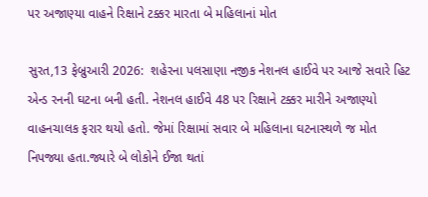પર અજાણ્યા વાહને રિક્ષાને ટક્કર મારતા બે મહિલાનાં મોત

સુરત,13 ફેબ્રુઆરી 2026:  શહેરના પલસાણા નજીક નેશનલ હાઈવે પર આજે સવારે હિટ એન્ડ રનની ઘટના બની હતી. નેશનલ હાઈવે 48 પર રિક્ષાને ટક્કર મારીને અજાણ્યો વાહનચાલક ફરાર થયો હતો. જેમાં રિક્ષામાં સવાર બે મહિલાના ઘટનાસ્થળે જ મોત નિપજ્યા હતા.જ્યારે બે લોકોને ઈજા થતાં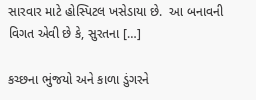સારવાર માટે હોસ્પિટલ ખસેડાયા છે.  આ બનાવની વિગત એવી છે કે, સુરતના […]

કચ્છના ભુંજયો અને કાળા ડુંગરને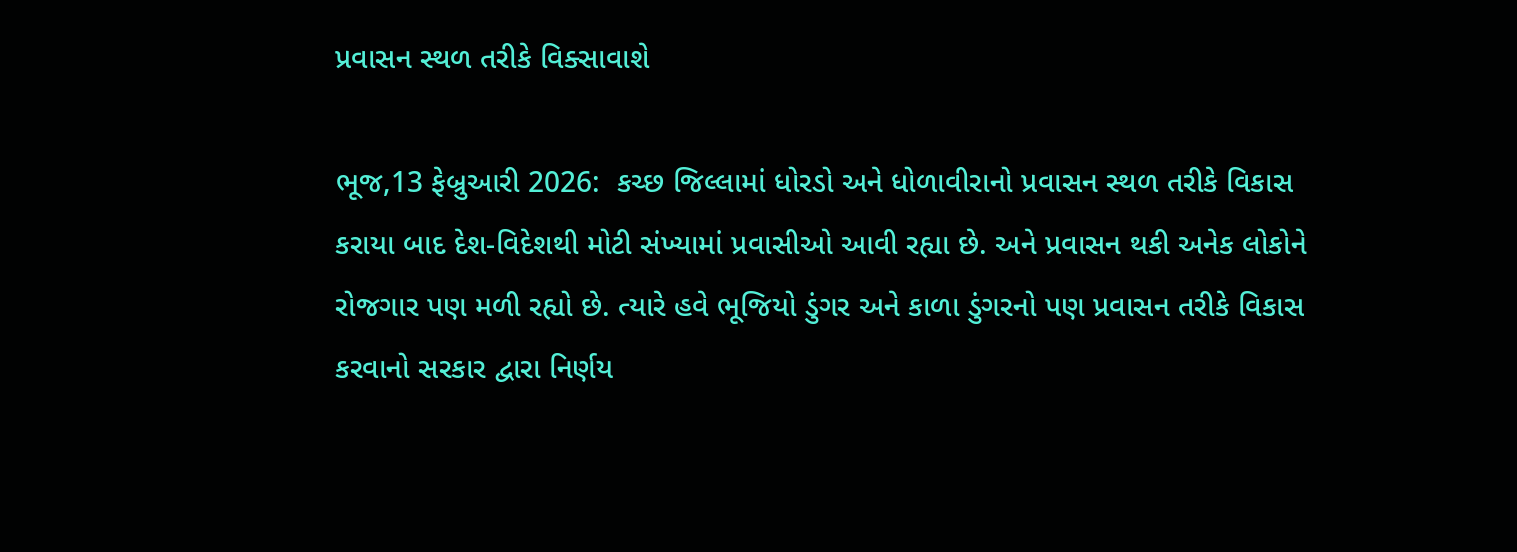પ્રવાસન સ્થળ તરીકે વિક્સાવાશે

ભૂજ,13 ફેબ્રુઆરી 2026:  કચ્છ જિલ્લામાં ધોરડો અને ધોળાવીરાનો પ્રવાસન સ્થળ તરીકે વિકાસ કરાયા બાદ દેશ-વિદેશથી મોટી સંખ્યામાં પ્રવાસીઓ આવી રહ્યા છે. અને પ્રવાસન થકી અનેક લોકોને રોજગાર પણ મળી રહ્યો છે. ત્યારે હવે ભૂજિયો ડુંગર અને કાળા ડુંગરનો પણ પ્રવાસન તરીકે વિકાસ કરવાનો સરકાર દ્વારા નિર્ણય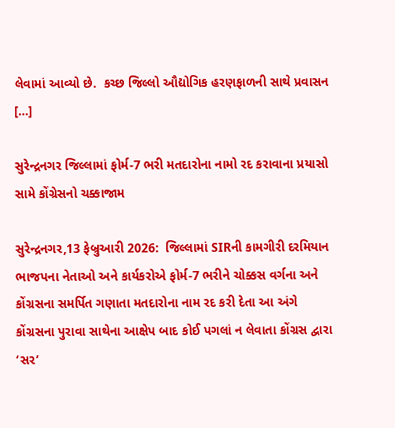લેવામાં આવ્યો છે.  કચ્છ જિલ્લો ઔદ્યોગિક હરણફાળની સાથે પ્રવાસન […]

સુરેન્દ્રનગર જિલ્લામાં ફોર્મ-7 ભરી મતદારોના નામો રદ કરાવાના પ્રયાસો સામે કોંગ્રેસનો ચક્કાજામ

સુરેન્દ્રનગર,13 ફેબ્રુઆરી 2026:  જિલ્લામાં SIRની કામગીરી દરમિયાન ભાજપના નેતાઓ અને કાર્યકરોએ ફોર્મ-7 ભરીને ચોક્કસ વર્ગના અને કોંગ્રસના સમર્પિત ગણાતા મતદારોના નામ રદ કરી દેતા આ અંગે કોંગ્રસના પુરાવા સાથેના આક્ષેપ બાદ કોઈ પગલાં ન લેવાતા કોંગ્રસ દ્વારા ‘સર’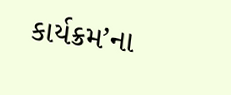કાર્યક્રમ’ના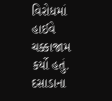વિરોધમાં હાઈવે ચક્કાજામ કર્યો હતું. દસાડાના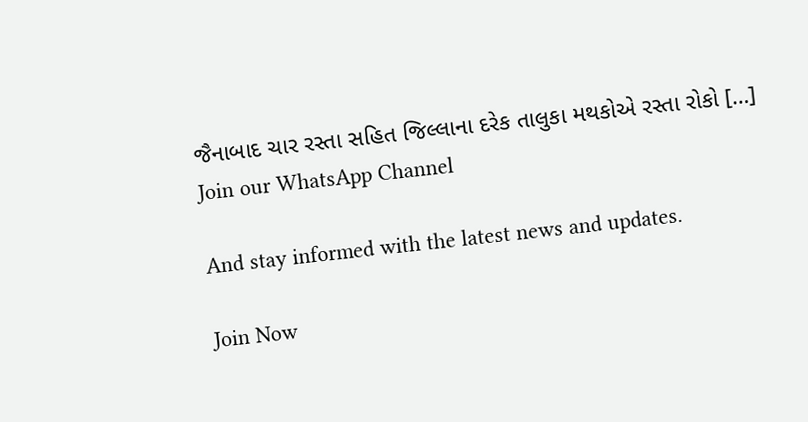જૈનાબાદ ચાર રસ્તા સહિત જિલ્લાના દરેક તાલુકા મથકોએ રસ્તા રોકો […]
Join our WhatsApp Channel

And stay informed with the latest news and updates.

Join Now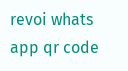revoi whats app qr code